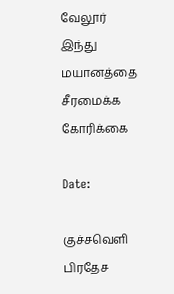வேலூர் இந்து மயானத்தை சீரமைக்க கோரிக்கை

Date:

குச்சவெளி பிரதேச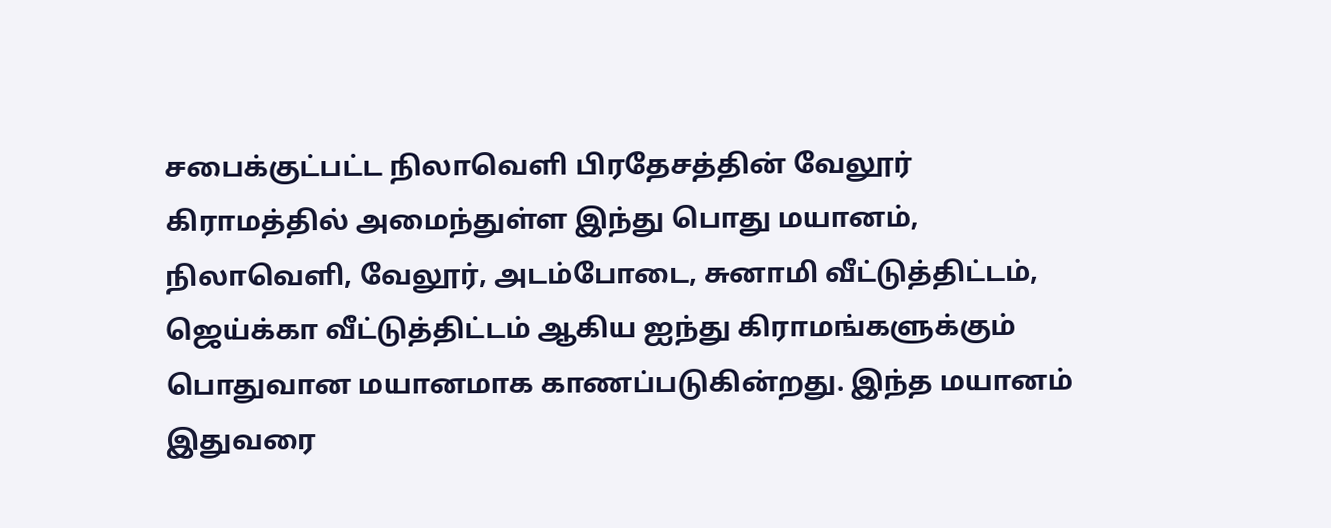சபைக்குட்பட்ட நிலாவெளி பிரதேசத்தின் வேலூர் கிராமத்தில் அமைந்துள்ள இந்து பொது மயானம், நிலாவெளி, வேலூர், அடம்போடை, சுனாமி வீட்டுத்திட்டம், ஜெய்க்கா வீட்டுத்திட்டம் ஆகிய ஐந்து கிராமங்களுக்கும் பொதுவான மயானமாக காணப்படுகின்றது. இந்த மயானம் இதுவரை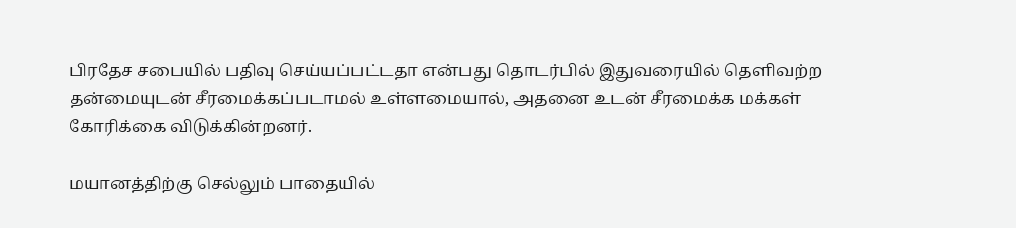பிரதேச சபையில் பதிவு செய்யப்பட்டதா என்பது தொடர்பில் இதுவரையில் தெளிவற்ற தன்மையுடன் சீரமைக்கப்படாமல் உள்ளமையால், அதனை உடன் சீரமைக்க மக்கள் கோரிக்கை விடுக்கின்றனர்.

மயானத்திற்கு செல்லும் பாதையில்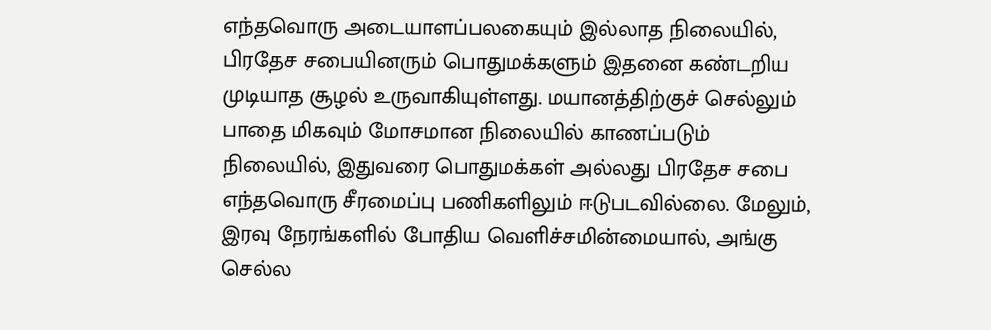எந்தவொரு அடையாளப்பலகையும் இல்லாத நிலையில், பிரதேச சபையினரும் பொதுமக்களும் இதனை கண்டறிய முடியாத சூழல் உருவாகியுள்ளது. மயானத்திற்குச் செல்லும் பாதை மிகவும் மோசமான நிலையில் காணப்படும் நிலையில், இதுவரை பொதுமக்கள் அல்லது பிரதேச சபை எந்தவொரு சீரமைப்பு பணிகளிலும் ஈடுபடவில்லை. மேலும், இரவு நேரங்களில் போதிய வெளிச்சமின்மையால், அங்கு செல்ல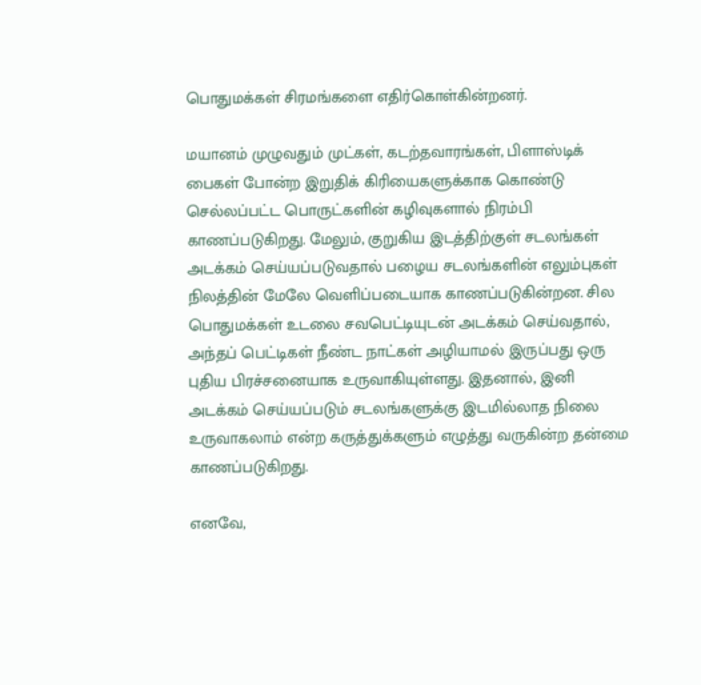பொதுமக்கள் சிரமங்களை எதிர்கொள்கின்றனர்.

மயானம் முழுவதும் முட்கள், கடற்தவாரங்கள், பிளாஸ்டிக் பைகள் போன்ற இறுதிக் கிரியைகளுக்காக கொண்டு செல்லப்பட்ட பொருட்களின் கழிவுகளால் நிரம்பி காணப்படுகிறது. மேலும், குறுகிய இடத்திற்குள் சடலங்கள் அடக்கம் செய்யப்படுவதால் பழைய சடலங்களின் எலும்புகள் நிலத்தின் மேலே வெளிப்படையாக காணப்படுகின்றன. சில பொதுமக்கள் உடலை சவபெட்டியுடன் அடக்கம் செய்வதால், அந்தப் பெட்டிகள் நீண்ட நாட்கள் அழியாமல் இருப்பது ஒரு புதிய பிரச்சனையாக உருவாகியுள்ளது. இதனால், இனி அடக்கம் செய்யப்படும் சடலங்களுக்கு இடமில்லாத நிலை உருவாகலாம் என்ற கருத்துக்களும் எழுத்து வருகின்ற தன்மை காணப்படுகிறது.

எனவே,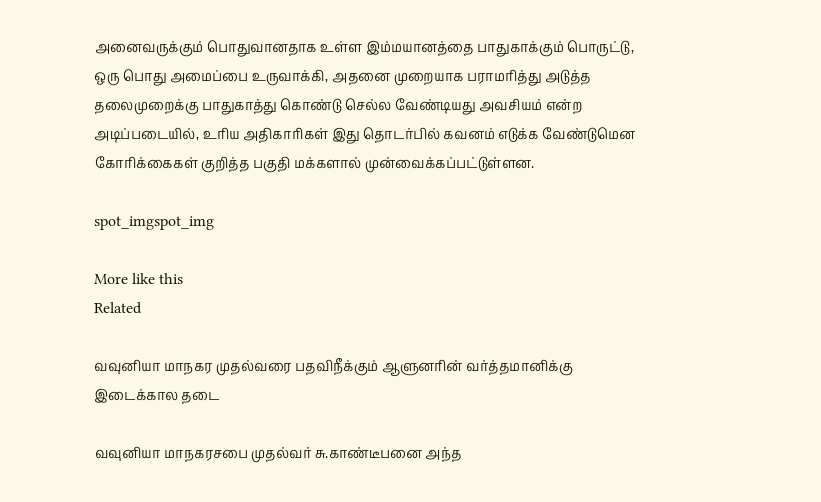அனைவருக்கும் பொதுவானதாக உள்ள இம்மயானத்தை பாதுகாக்கும் பொருட்டு, ஒரு பொது அமைப்பை உருவாக்கி, அதனை முறையாக பராமரித்து அடுத்த தலைமுறைக்கு பாதுகாத்து கொண்டு செல்ல வேண்டியது அவசியம் என்ற அடிப்படையில், உரிய அதிகாரிகள் இது தொடர்பில் கவனம் எடுக்க வேண்டுமென கோரிக்கைகள் குறித்த பகுதி மக்களால் முன்வைக்கப்பட்டுள்ளன.

spot_imgspot_img

More like this
Related

வவுனியா மாநகர முதல்வரை பதவிநீக்கும் ஆளுனரின் வர்த்தமானிக்கு இடைக்கால தடை

வவுனியா மாநகரசபை முதல்வர் சு.காண்டீபனை அந்த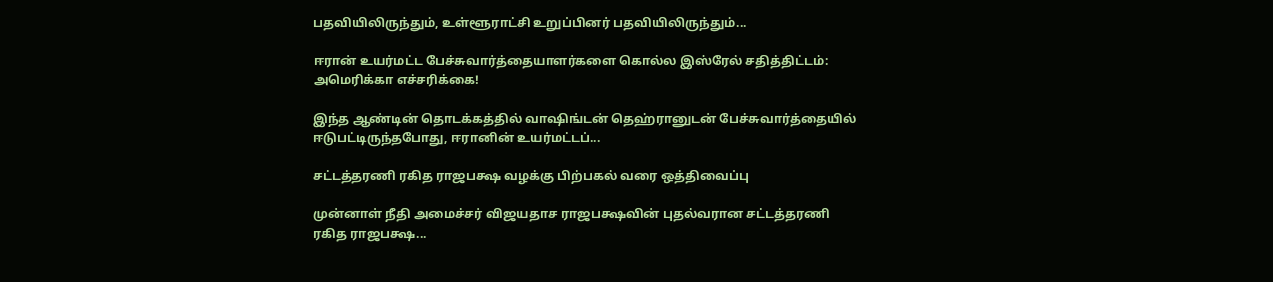பதவியிலிருந்தும், உள்ளூராட்சி உறுப்பினர் பதவியிலிருந்தும்...

ஈரான் உயர்மட்ட பேச்சுவார்த்தையாளர்களை கொல்ல இஸ்ரேல் சதித்திட்டம்: அமெரிக்கா எச்சரிக்கை!

இந்த ஆண்டின் தொடக்கத்தில் வாஷிங்டன் தெஹ்ரானுடன் பேச்சுவார்த்தையில் ஈடுபட்டிருந்தபோது, ஈரானின் உயர்மட்டப்...

சட்டத்தரணி ரகித ராஜபக்ஷ வழக்கு பிற்பகல் வரை ஒத்திவைப்பு

முன்னாள் நீதி அமைச்சர் விஜயதாச ராஜபக்ஷவின் புதல்வரான சட்டத்தரணி ரகித ராஜபக்ஷ...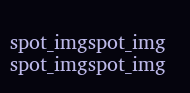spot_imgspot_img
spot_imgspot_img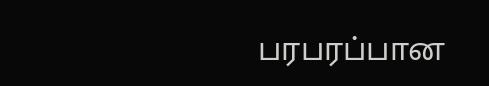பரபரப்பான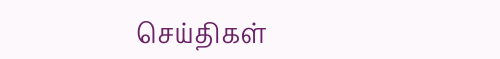செய்திகள்